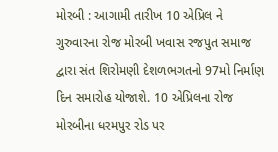મોરબી : આગામી તારીખ 10 એપ્રિલ ને ગુરુવારના રોજ મોરબી ખવાસ રજપુત સમાજ દ્વારા સંત શિરોમણી દેશળભગતનો 97મો નિર્માણ દિન સમારોહ યોજાશે. 10 એપ્રિલના રોજ મોરબીના ધરમપુર રોડ પર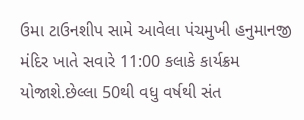ઉમા ટાઉનશીપ સામે આવેલા પંચમુખી હનુમાનજી મંદિર ખાતે સવારે 11:00 કલાકે કાર્યક્રમ યોજાશે.છેલ્લા 50થી વધુ વર્ષથી સંત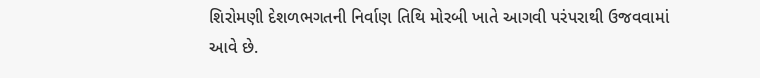શિરોમણી દેશળભગતની નિર્વાણ તિથિ મોરબી ખાતે આગવી પરંપરાથી ઉજવવામાં આવે છે.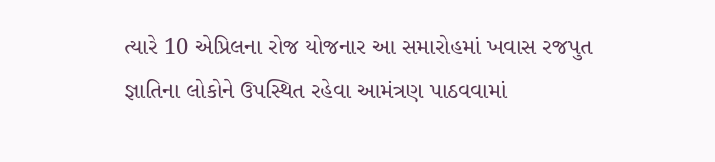ત્યારે 10 એપ્રિલના રોજ યોજનાર આ સમારોહમાં ખવાસ રજપુત જ્ઞાતિના લોકોને ઉપસ્થિત રહેવા આમંત્રણ પાઠવવામાં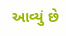આવ્યું છે